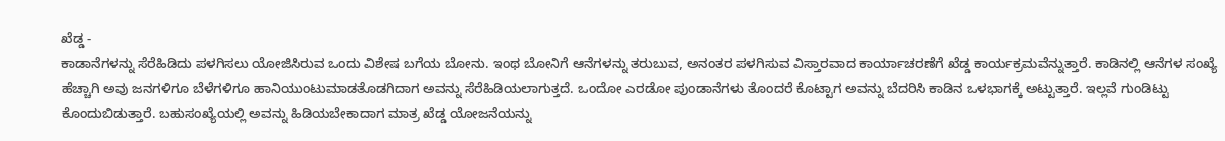ಖೆಡ್ಡ -
ಕಾಡಾನೆಗಳನ್ನು ಸೆರೆಹಿಡಿದು ಪಳಗಿಸಲು ಯೋಜಿಸಿರುವ ಒಂದು ವಿಶೇಷ ಬಗೆಯ ಬೋನು. ಇಂಥ ಬೋನಿಗೆ ಆನೆಗಳನ್ನು ತರುಬುವ, ಅನಂತರ ಪಳಗಿಸುವ ವಿಸ್ತಾರವಾದ ಕಾರ್ಯಾಚರಣೆಗೆ ಖೆಡ್ಡ ಕಾರ್ಯಕ್ರಮವೆನ್ನುತ್ತಾರೆ. ಕಾಡಿನಲ್ಲಿ ಆನೆಗಳ ಸಂಖ್ಯೆ ಹೆಚ್ಚಾಗಿ ಅವು ಜನಗಳಿಗೂ ಬೆಳೆಗಳಿಗೂ ಹಾನಿಯುಂಟುಮಾಡತೊಡಗಿದಾಗ ಅವನ್ನು ಸೆರೆಹಿಡಿಯಲಾಗುತ್ತದೆ. ಒಂದೋ ಎರಡೋ ಪುಂಡಾನೆಗಳು ತೊಂದರೆ ಕೊಟ್ಟಾಗ ಅವನ್ನು ಬೆದರಿಸಿ ಕಾಡಿನ ಒಳಭಾಗಕ್ಕೆ ಅಟ್ಟುತ್ತಾರೆ. ಇಲ್ಲವೆ ಗುಂಡಿಟ್ಟು ಕೊಂದುಬಿಡುತ್ತಾರೆ. ಬಹುಸಂಖ್ಯೆಯಲ್ಲಿ ಅವನ್ನು ಹಿಡಿಯಬೇಕಾದಾಗ ಮಾತ್ರ ಖೆಡ್ಡ ಯೋಜನೆಯನ್ನು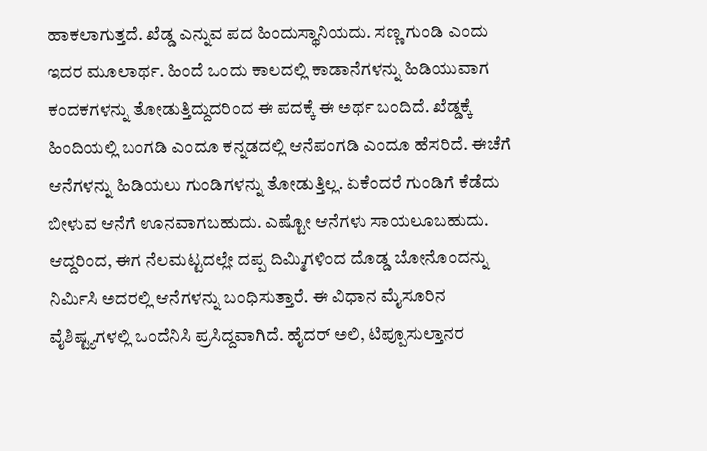ಹಾಕಲಾಗುತ್ತದೆ. ಖೆಡ್ಡ ಎನ್ನುವ ಪದ ಹಿಂದುಸ್ಥಾನಿಯದು. ಸಣ್ಣ ಗುಂಡಿ ಎಂದು ಇದರ ಮೂಲಾರ್ಥ. ಹಿಂದೆ ಒಂದು ಕಾಲದಲ್ಲಿ ಕಾಡಾನೆಗಳನ್ನು ಹಿಡಿಯುವಾಗ ಕಂದಕಗಳನ್ನು ತೋಡುತ್ತಿದ್ದುದರಿಂದ ಈ ಪದಕ್ಕೆ ಈ ಅರ್ಥ ಬಂದಿದೆ. ಖೆಡ್ಡಕ್ಕೆ ಹಿಂದಿಯಲ್ಲಿ ಬಂಗಡಿ ಎಂದೂ ಕನ್ನಡದಲ್ಲಿ ಆನೆಪಂಗಡಿ ಎಂದೂ ಹೆಸರಿದೆ. ಈಚೆಗೆ ಆನೆಗಳನ್ನು ಹಿಡಿಯಲು ಗುಂಡಿಗಳನ್ನು ತೋಡುತ್ತಿಲ್ಲ. ಏಕೆಂದರೆ ಗುಂಡಿಗೆ ಕೆಡೆದು ಬೀಳುವ ಆನೆಗೆ ಊನವಾಗಬಹುದು. ಎಷ್ಟೋ ಆನೆಗಳು ಸಾಯಲೂಬಹುದು. ಆದ್ದರಿಂದ, ಈಗ ನೆಲಮಟ್ಟದಲ್ಲೇ ದಪ್ಪ ದಿಮ್ಮಿಗಳಿಂದ ದೊಡ್ಡ ಬೋನೊಂದನ್ನು ನಿರ್ಮಿಸಿ ಅದರಲ್ಲಿ ಆನೆಗಳನ್ನು ಬಂಧಿಸುತ್ತಾರೆ. ಈ ವಿಧಾನ ಮೈಸೂರಿನ ವೈಶಿಷ್ಟ್ಯಗಳಲ್ಲಿ ಒಂದೆನಿಸಿ ಪ್ರಸಿದ್ದವಾಗಿದೆ. ಹೈದರ್ ಅಲಿ, ಟಿಪ್ಪೂಸುಲ್ತಾನರ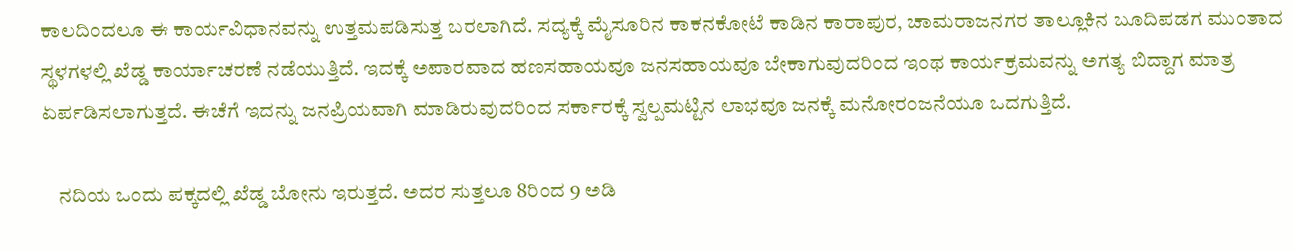ಕಾಲದಿಂದಲೂ ಈ ಕಾರ್ಯವಿಧಾನವನ್ನು ಉತ್ತಮಪಡಿಸುತ್ತ ಬರಲಾಗಿದೆ. ಸದ್ಯಕ್ಕೆ ಮೈಸೂರಿನ ಕಾಕನಕೋಟೆ ಕಾಡಿನ ಕಾರಾಪುರ, ಚಾಮರಾಜನಗರ ತಾಲ್ಲೂಕಿನ ಬೂದಿಪಡಗ ಮುಂತಾದ ಸ್ಥಳಗಳಲ್ಲಿ ಖೆಡ್ಡ ಕಾರ್ಯಾಚರಣೆ ನಡೆಯುತ್ತಿದೆ. ಇದಕ್ಕೆ ಅಪಾರವಾದ ಹಣಸಹಾಯವೂ ಜನಸಹಾಯವೂ ಬೇಕಾಗುವುದರಿಂದ ಇಂಥ ಕಾರ್ಯಕ್ರಮವನ್ನು ಅಗತ್ಯ ಬಿದ್ದಾಗ ಮಾತ್ರ ಏರ್ಪಡಿಸಲಾಗುತ್ತದೆ. ಈಚೆಗೆ ಇದನ್ನು ಜನಪ್ರಿಯವಾಗಿ ಮಾಡಿರುವುದರಿಂದ ಸರ್ಕಾರಕ್ಕೆ ಸ್ವಲ್ಪಮಟ್ಟಿನ ಲಾಭವೂ ಜನಕ್ಕೆ ಮನೋರಂಜನೆಯೂ ಒದಗುತ್ತಿದೆ.

    ನದಿಯ ಒಂದು ಪಕ್ಕದಲ್ಲಿ ಖೆಡ್ಡ ಬೋನು ಇರುತ್ತದೆ. ಅದರ ಸುತ್ತಲೂ 8ರಿಂದ 9 ಅಡಿ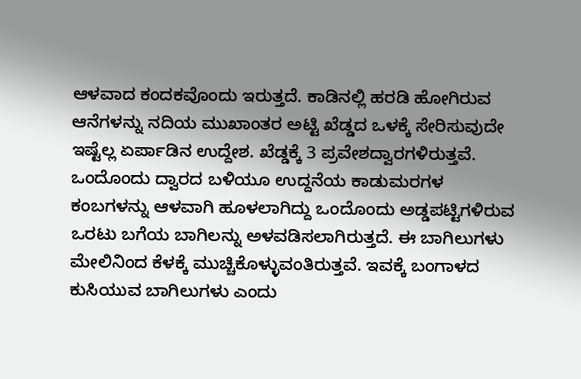ಆಳವಾದ ಕಂದಕವೊಂದು ಇರುತ್ತದೆ. ಕಾಡಿನಲ್ಲಿ ಹರಡಿ ಹೋಗಿರುವ ಆನೆಗಳನ್ನು ನದಿಯ ಮುಖಾಂತರ ಅಟ್ಟಿ ಖೆಡ್ಡದ ಒಳಕ್ಕೆ ಸೇರಿಸುವುದೇ ಇಷ್ಟೆಲ್ಲ ಏರ್ಪಾಡಿನ ಉದ್ದೇಶ. ಖೆಡ್ಡಕ್ಕೆ 3 ಪ್ರವೇಶದ್ವಾರಗಳಿರುತ್ತವೆ. ಒಂದೊಂದು ದ್ವಾರದ ಬಳಿಯೂ ಉದ್ದನೆಯ ಕಾಡುಮರಗಳ ಕಂಬಗಳನ್ನು ಆಳವಾಗಿ ಹೂಳಲಾಗಿದ್ದು ಒಂದೊಂದು ಅಡ್ಡಪಟ್ಟಿಗಳಿರುವ ಒರಟು ಬಗೆಯ ಬಾಗಿಲನ್ನು ಅಳವಡಿಸಲಾಗಿರುತ್ತದೆ. ಈ ಬಾಗಿಲುಗಳು ಮೇಲಿನಿಂದ ಕೆಳಕ್ಕೆ ಮುಚ್ಚಿಕೊಳ್ಳುವಂತಿರುತ್ತವೆ. ಇವಕ್ಕೆ ಬಂಗಾಳದ ಕುಸಿಯುವ ಬಾಗಿಲುಗಳು ಎಂದು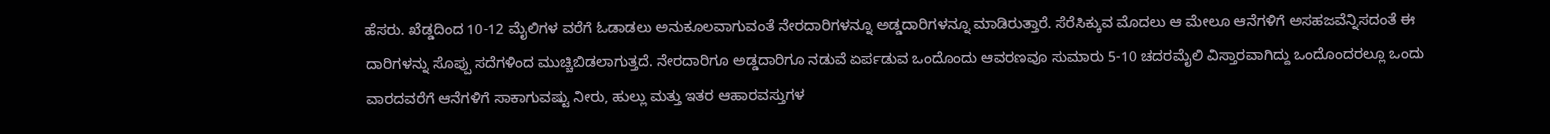ಹೆಸರು. ಖೆಡ್ಡದಿಂದ 10-12 ಮೈಲಿಗಳ ವರೆಗೆ ಓಡಾಡಲು ಅನುಕೂಲವಾಗುವಂತೆ ನೇರದಾರಿಗಳನ್ನೂ ಅಡ್ಡದಾರಿಗಳನ್ನೂ ಮಾಡಿರುತ್ತಾರೆ. ಸೆರೆಸಿಕ್ಕುವ ಮೊದಲು ಆ ಮೇಲೂ ಆನೆಗಳಿಗೆ ಅಸಹಜವೆನ್ನಿಸದಂತೆ ಈ ದಾರಿಗಳನ್ನು ಸೊಪ್ಪು ಸದೆಗಳಿಂದ ಮುಚ್ಚಿಬಿಡಲಾಗುತ್ತದೆ. ನೇರದಾರಿಗೂ ಅಡ್ಡದಾರಿಗೂ ನಡುವೆ ಏರ್ಪಡುವ ಒಂದೊಂದು ಆವರಣವೂ ಸುಮಾರು 5-10 ಚದರಮೈಲಿ ವಿಸ್ತಾರವಾಗಿದ್ದು ಒಂದೊಂದರಲ್ಲೂ ಒಂದು ವಾರದವರೆಗೆ ಆನೆಗಳಿಗೆ ಸಾಕಾಗುವಷ್ಟು ನೀರು, ಹುಲ್ಲು ಮತ್ತು ಇತರ ಆಹಾರವಸ್ತುಗಳ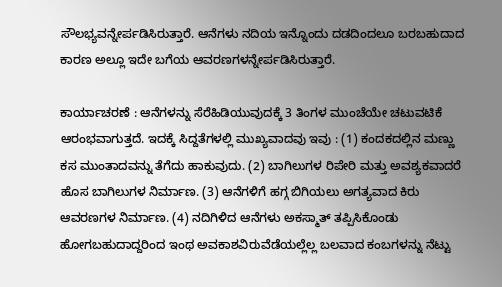ಸೌಲಭ್ಯವನ್ನೇರ್ಪಡಿಸಿರುತ್ತಾರೆ. ಆನೆಗಳು ನದಿಯ ಇನ್ನೊಂದು ದಡದಿಂದಲೂ ಬರಬಹುದಾದ ಕಾರಣ ಅಲ್ಲೂ ಇದೇ ಬಗೆಯ ಆವರಣಗಳನ್ನೇರ್ಪಡಿಸಿರುತ್ತಾರೆ.

ಕಾರ್ಯಾಚರಣೆ : ಆನೆಗಳನ್ನು ಸೆರೆಹಿಡಿಯುವುದಕ್ಕೆ 3 ತಿಂಗಳ ಮುಂಚೆಯೇ ಚಟುವಟಿಕೆ ಆರಂಭವಾಗುತ್ತದೆ. ಇದಕ್ಕೆ ಸಿದ್ದತೆಗಳಲ್ಲಿ ಮುಖ್ಯವಾದವು ಇವು : (1) ಕಂದಕದಲ್ಲಿನ ಮಣ್ಣು ಕಸ ಮುಂತಾದವನ್ನು ತೆಗೆದು ಹಾಕುವುದು. (2) ಬಾಗಿಲುಗಳ ರಿಪೇರಿ ಮತ್ತು ಅವಶ್ಯಕವಾದರೆ ಹೊಸ ಬಾಗಿಲುಗಳ ನಿರ್ಮಾಣ. (3) ಆನೆಗಳಿಗೆ ಹಗ್ಗ ಬಿಗಿಯಲು ಅಗತ್ಯವಾದ ಕಿರು ಆವರಣಗಳ ನಿರ್ಮಾಣ. (4) ನದಿಗಿಳಿದ ಆನೆಗಳು ಅಕಸ್ಮಾತ್ ತಪ್ಪಿಸಿಕೊಂಡು ಹೋಗಬಹುದಾದ್ದರಿಂದ ಇಂಥ ಅವಕಾಶವಿರುವೆಡೆಯಲ್ಲೆಲ್ಲ ಬಲವಾದ ಕಂಬಗಳನ್ನು ನೆಟ್ಟು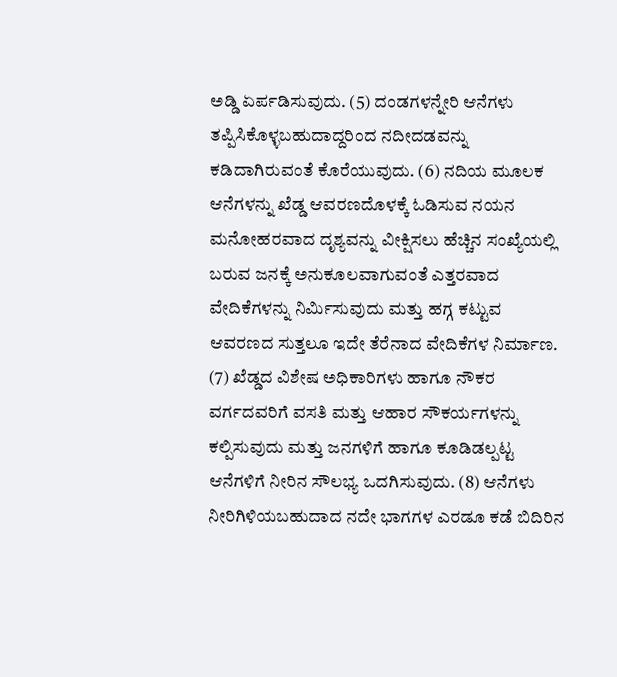ಅಡ್ಡಿ ಏರ್ಪಡಿಸುವುದು. (5) ದಂಡಗಳನ್ನೇರಿ ಆನೆಗಳು ತಪ್ಪಿಸಿಕೊಳ್ಳಬಹುದಾದ್ದರಿಂದ ನದೀದಡವನ್ನು ಕಡಿದಾಗಿರುವಂತೆ ಕೊರೆಯುವುದು. (6) ನದಿಯ ಮೂಲಕ ಆನೆಗಳನ್ನು ಖೆಡ್ಡ ಆವರಣದೊಳಕ್ಕೆ ಓಡಿಸುವ ನಯನ ಮನೋಹರವಾದ ದೃಶ್ಯವನ್ನು ವೀಕ್ಷಿಸಲು ಹೆಚ್ಚಿನ ಸಂಖ್ಯೆಯಲ್ಲಿ ಬರುವ ಜನಕ್ಕೆ ಅನುಕೂಲವಾಗುವಂತೆ ಎತ್ತರವಾದ ವೇದಿಕೆಗಳನ್ನು ನಿರ್ಮಿಸುವುದು ಮತ್ತು ಹಗ್ಗ ಕಟ್ಟುವ ಆವರಣದ ಸುತ್ತಲೂ ಇದೇ ತೆರೆನಾದ ವೇದಿಕೆಗಳ ನಿರ್ಮಾಣ. (7) ಖೆಡ್ಡದ ವಿಶೇಷ ಅಧಿಕಾರಿಗಳು ಹಾಗೂ ನೌಕರ ವರ್ಗದವರಿಗೆ ವಸತಿ ಮತ್ತು ಆಹಾರ ಸೌಕರ್ಯಗಳನ್ನು ಕಲ್ಪಿಸುವುದು ಮತ್ತು ಜನಗಳಿಗೆ ಹಾಗೂ ಕೂಡಿಡಲ್ಪಟ್ಟ ಆನೆಗಳಿಗೆ ನೀರಿನ ಸೌಲಭ್ಯ ಒದಗಿಸುವುದು. (8) ಆನೆಗಳು ನೀರಿಗಿಳಿಯಬಹುದಾದ ನದೇ ಭಾಗಗಳ ಎರಡೂ ಕಡೆ ಬಿದಿರಿನ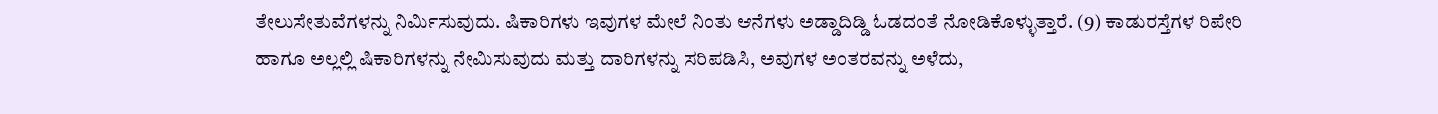ತೇಲುಸೇತುವೆಗಳನ್ನು ನಿರ್ಮಿಸುವುದು. ಷಿಕಾರಿಗಳು ಇವುಗಳ ಮೇಲೆ ನಿಂತು ಆನೆಗಳು ಅಡ್ಡಾದಿಡ್ಡಿ ಓಡದಂತೆ ನೋಡಿಕೊಳ್ಳುತ್ತಾರೆ. (9) ಕಾಡುರಸ್ತೆಗಳ ರಿಪೇರಿ ಹಾಗೂ ಅಲ್ಲಲ್ಲಿ ಷಿಕಾರಿಗಳನ್ನು ನೇಮಿಸುವುದು ಮತ್ತು ದಾರಿಗಳನ್ನು ಸರಿಪಡಿಸಿ, ಅವುಗಳ ಅಂತರವನ್ನು ಅಳೆದು,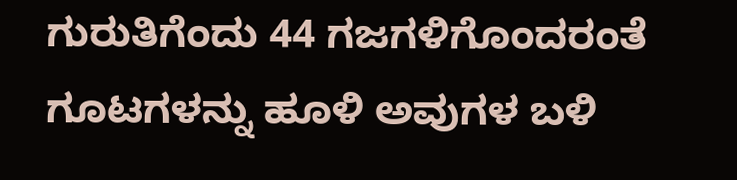ಗುರುತಿಗೆಂದು 44 ಗಜಗಳಿಗೊಂದರಂತೆ ಗೂಟಗಳನ್ನು ಹೂಳಿ ಅವುಗಳ ಬಳಿ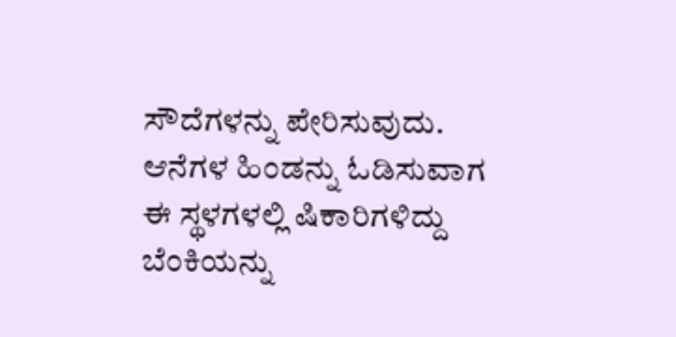ಸೌದೆಗಳನ್ನು ಪೇರಿಸುವುದು. ಆನೆಗಳ ಹಿಂಡನ್ನು ಓಡಿಸುವಾಗ ಈ ಸ್ಥಳಗಳಲ್ಲಿ ಷಿಕಾರಿಗಳಿದ್ದು ಬೆಂಕಿಯನ್ನು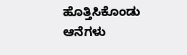ಹೊತ್ತಿಸಿಕೊಂಡು ಆನೆಗಳು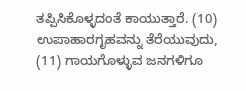ತಪ್ಪಿಸಿಕೊಳ್ಳದಂತೆ ಕಾಯುತ್ತಾರೆ. (10) ಉಪಾಹಾರಗೃಹವನ್ನು ತೆರೆಯುವುದು, (11) ಗಾಯಗೊಳ್ಳುವ ಜನಗಳಿಗೂ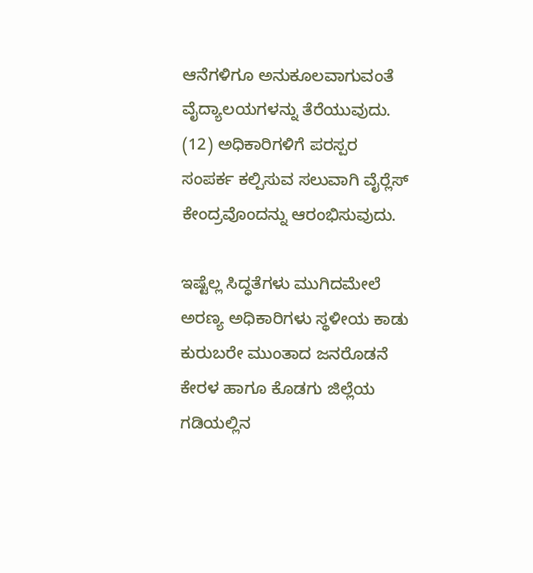ಆನೆಗಳಿಗೂ ಅನುಕೂಲವಾಗುವಂತೆ ವೈದ್ಯಾಲಯಗಳನ್ನು ತೆರೆಯುವುದು. (12) ಅಧಿಕಾರಿಗಳಿಗೆ ಪರಸ್ಪರ ಸಂಪರ್ಕ ಕಲ್ಪಿಸುವ ಸಲುವಾಗಿ ವೈರ್‍ಲೆಸ್ ಕೇಂದ್ರವೊಂದನ್ನು ಆರಂಭಿಸುವುದು.

ಇಷ್ಟೆಲ್ಲ ಸಿದ್ಧತೆಗಳು ಮುಗಿದಮೇಲೆ ಅರಣ್ಯ ಅಧಿಕಾರಿಗಳು ಸ್ಥಳೀಯ ಕಾಡು ಕುರುಬರೇ ಮುಂತಾದ ಜನರೊಡನೆ ಕೇರಳ ಹಾಗೂ ಕೊಡಗು ಜಿಲ್ಲೆಯ ಗಡಿಯಲ್ಲಿನ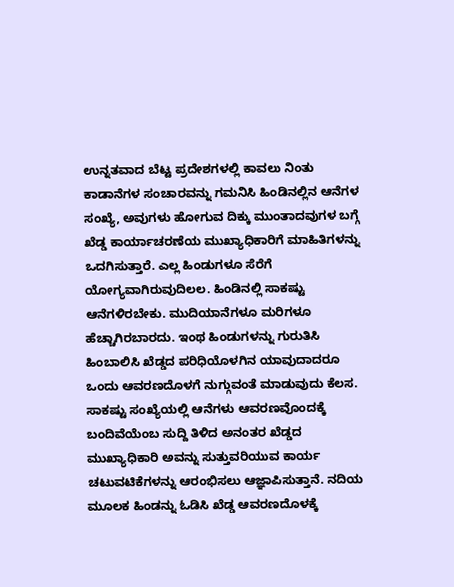ಉನ್ನತವಾದ ಬೆಟ್ಟ ಪ್ರದೇಶಗಳಲ್ಲಿ ಕಾವಲು ನಿಂತು ಕಾಡಾನೆಗಳ ಸಂಚಾರವನ್ನು ಗಮನಿಸಿ ಹಿಂಡಿನಲ್ಲಿನ ಆನೆಗಳ ಸಂಖ್ಯೆ, ಅವುಗಳು ಹೋಗುವ ದಿಕ್ಕು ಮುಂತಾದವುಗಳ ಬಗ್ಗೆ ಖೆಡ್ಡ ಕಾರ್ಯಾಚರಣೆಯ ಮುಖ್ಯಾಧಿಕಾರಿಗೆ ಮಾಹಿತಿಗಳನ್ನು ಒದಗಿಸುತ್ತಾರೆ. ಎಲ್ಲ ಹಿಂಡುಗಳೂ ಸೆರೆಗೆ ಯೋಗ್ಯವಾಗಿರುವುದಿಲಲ. ಹಿಂಡಿನಲ್ಲಿ ಸಾಕಷ್ಟು ಆನೆಗಳಿರಬೇಕು. ಮುದಿಯಾನೆಗಳೂ ಮರಿಗಳೂ ಹೆಚ್ಚಾಗಿರಬಾರದು. ಇಂಥ ಹಿಂಡುಗಳನ್ನು ಗುರುತಿಸಿ ಹಿಂಬಾಲಿಸಿ ಖೆಡ್ಡದ ಪರಿಧಿಯೊಳಗಿನ ಯಾವುದಾದರೂ ಒಂದು ಆವರಣದೊಳಗೆ ನುಗ್ಗುವಂತೆ ಮಾಡುವುದು ಕೆಲಸ.
ಸಾಕಷ್ಟು ಸಂಖ್ಯೆಯಲ್ಲಿ ಆನೆಗಳು ಆವರಣವೊಂದಕ್ಕೆ ಬಂದಿವೆಯೆಂಬ ಸುದ್ದಿ ತಿಳಿದ ಅನಂತರ ಖೆಡ್ಡದ ಮುಖ್ಯಾಧಿಕಾರಿ ಅವನ್ನು ಸುತ್ತುವರಿಯುವ ಕಾರ್ಯ ಚಟುವಟಿಕೆಗಳನ್ನು ಆರಂಭಿಸಲು ಆಜ್ಞಾಪಿಸುತ್ತಾನೆ. ನದಿಯ ಮೂಲಕ ಹಿಂಡನ್ನು ಓಡಿಸಿ ಖೆಡ್ಡ ಆವರಣದೊಳಕ್ಕೆ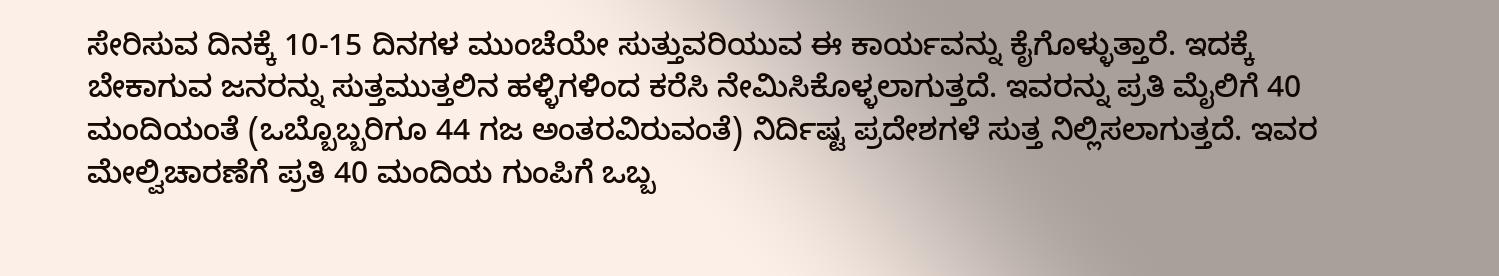ಸೇರಿಸುವ ದಿನಕ್ಕೆ 10-15 ದಿನಗಳ ಮುಂಚೆಯೇ ಸುತ್ತುವರಿಯುವ ಈ ಕಾರ್ಯವನ್ನು ಕೈಗೊಳ್ಳುತ್ತಾರೆ. ಇದಕ್ಕೆ ಬೇಕಾಗುವ ಜನರನ್ನು ಸುತ್ತಮುತ್ತಲಿನ ಹಳ್ಳಿಗಳಿಂದ ಕರೆಸಿ ನೇಮಿಸಿಕೊಳ್ಳಲಾಗುತ್ತದೆ. ಇವರನ್ನು ಪ್ರತಿ ಮೈಲಿಗೆ 40 ಮಂದಿಯಂತೆ (ಒಬ್ಬೊಬ್ಬರಿಗೂ 44 ಗಜ ಅಂತರವಿರುವಂತೆ) ನಿರ್ದಿಷ್ಟ ಪ್ರದೇಶಗಳೆ ಸುತ್ತ ನಿಲ್ಲಿಸಲಾಗುತ್ತದೆ. ಇವರ ಮೇಲ್ವಿಚಾರಣೆಗೆ ಪ್ರತಿ 40 ಮಂದಿಯ ಗುಂಪಿಗೆ ಒಬ್ಬ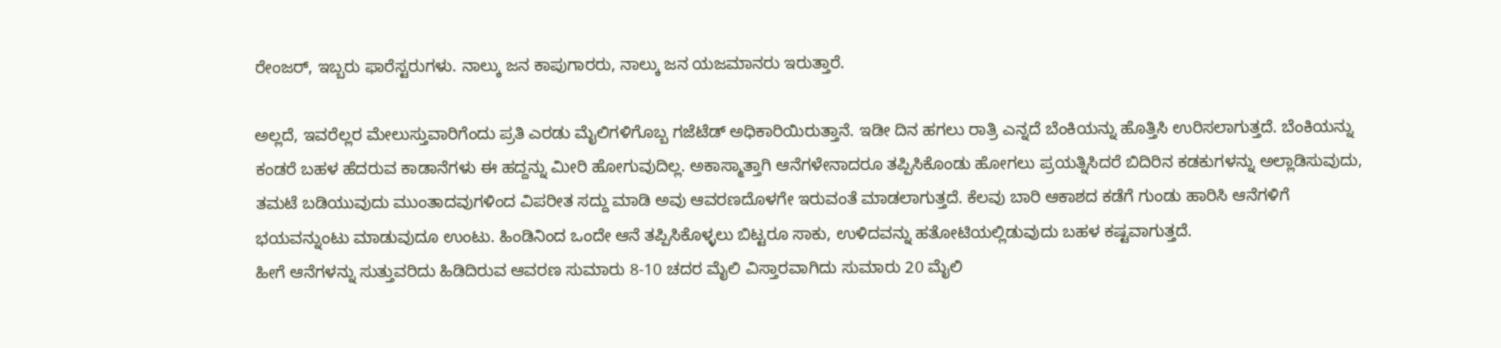ರೇಂಜರ್, ಇಬ್ಬರು ಫಾರೆಸ್ಟರುಗಳು. ನಾಲ್ಕು ಜನ ಕಾಪುಗಾರರು, ನಾಲ್ಕು ಜನ ಯಜಮಾನರು ಇರುತ್ತಾರೆ.

ಅಲ್ಲದೆ, ಇವರೆಲ್ಲರ ಮೇಲುಸ್ತುವಾರಿಗೆಂದು ಪ್ರತಿ ಎರಡು ಮೈಲಿಗಳಿಗೊಬ್ಬ ಗಜೆಟೆಡ್ ಅಧಿಕಾರಿಯಿರುತ್ತಾನೆ. ಇಡೀ ದಿನ ಹಗಲು ರಾತ್ರಿ ಎನ್ನದೆ ಬೆಂಕಿಯನ್ನು ಹೊತ್ತಿಸಿ ಉರಿಸಲಾಗುತ್ತದೆ. ಬೆಂಕಿಯನ್ನು ಕಂಡರೆ ಬಹಳ ಹೆದರುವ ಕಾಡಾನೆಗಳು ಈ ಹದ್ದನ್ನು ಮೀರಿ ಹೋಗುವುದಿಲ್ಲ. ಅಕಾಸ್ಮಾತ್ತಾಗಿ ಆನೆಗಳೇನಾದರೂ ತಪ್ಪಿಸಿಕೊಂಡು ಹೋಗಲು ಪ್ರಯತ್ನಿಸಿದರೆ ಬಿದಿರಿನ ಕಡಕುಗಳನ್ನು ಅಲ್ಲಾಡಿಸುವುದು, ತಮಟೆ ಬಡಿಯುವುದು ಮುಂತಾದವುಗಳಿಂದ ವಿಪರೀತ ಸದ್ದು ಮಾಡಿ ಅವು ಆವರಣದೊಳಗೇ ಇರುವಂತೆ ಮಾಡಲಾಗುತ್ತದೆ. ಕೆಲವು ಬಾರಿ ಆಕಾಶದ ಕಡೆಗೆ ಗುಂಡು ಹಾರಿಸಿ ಆನೆಗಳಿಗೆ ಭಯವನ್ನುಂಟು ಮಾಡುವುದೂ ಉಂಟು. ಹಿಂಡಿನಿಂದ ಒಂದೇ ಆನೆ ತಪ್ಪಿಸಿಕೊಳ್ಳಲು ಬಿಟ್ಟರೂ ಸಾಕು, ಉಳಿದವನ್ನು ಹತೋಟಿಯಲ್ಲಿಡುವುದು ಬಹಳ ಕಷ್ಟವಾಗುತ್ತದೆ.
ಹೀಗೆ ಆನೆಗಳನ್ನು ಸುತ್ತುವರಿದು ಹಿಡಿದಿರುವ ಆವರಣ ಸುಮಾರು 8-10 ಚದರ ಮೈಲಿ ವಿಸ್ತಾರವಾಗಿದು ಸುಮಾರು 20 ಮೈಲಿ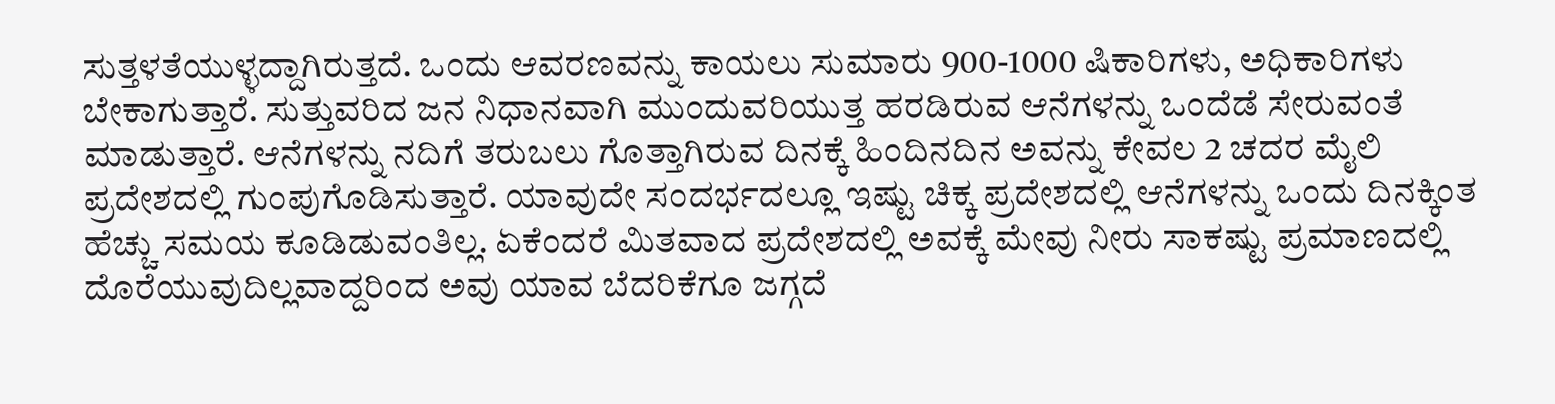ಸುತ್ತಳತೆಯುಳ್ಳದ್ದಾಗಿರುತ್ತದೆ. ಒಂದು ಆವರಣವನ್ನು ಕಾಯಲು ಸುಮಾರು 900-1000 ಷಿಕಾರಿಗಳು, ಅಧಿಕಾರಿಗಳು ಬೇಕಾಗುತ್ತಾರೆ. ಸುತ್ತುವರಿದ ಜನ ನಿಧಾನವಾಗಿ ಮುಂದುವರಿಯುತ್ತ ಹರಡಿರುವ ಆನೆಗಳನ್ನು ಒಂದೆಡೆ ಸೇರುವಂತೆ ಮಾಡುತ್ತಾರೆ. ಆನೆಗಳನ್ನು ನದಿಗೆ ತರುಬಲು ಗೊತ್ತಾಗಿರುವ ದಿನಕ್ಕೆ ಹಿಂದಿನದಿನ ಅವನ್ನು ಕೇವಲ 2 ಚದರ ಮೈಲಿ ಪ್ರದೇಶದಲ್ಲಿ ಗುಂಪುಗೊಡಿಸುತ್ತಾರೆ. ಯಾವುದೇ ಸಂದರ್ಭದಲ್ಲೂ ಇಷ್ಟು ಚಿಕ್ಕ ಪ್ರದೇಶದಲ್ಲಿ ಆನೆಗಳನ್ನು ಒಂದು ದಿನಕ್ಕಿಂತ ಹೆಚ್ಚು ಸಮಯ ಕೂಡಿಡುವಂತಿಲ್ಲ. ಏಕೆಂದರೆ ಮಿತವಾದ ಪ್ರದೇಶದಲ್ಲಿ ಅವಕ್ಕೆ ಮೇವು ನೀರು ಸಾಕಷ್ಟು ಪ್ರಮಾಣದಲ್ಲಿ ದೊರೆಯುವುದಿಲ್ಲವಾದ್ದರಿಂದ ಅವು ಯಾವ ಬೆದರಿಕೆಗೂ ಜಗ್ಗದೆ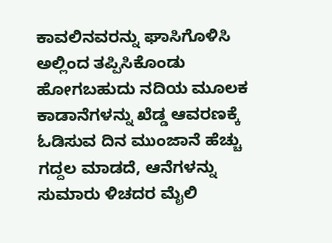ಕಾವಲಿನವರನ್ನು ಘಾಸಿಗೊಳಿಸಿ ಅಲ್ಲಿಂದ ತಪ್ಪಿಸಿಕೊಂಡು ಹೋಗಬಹುದು ನದಿಯ ಮೂಲಕ ಕಾಡಾನೆಗಳನ್ನು ಖೆಡ್ಡ ಆವರಣಕ್ಕೆ ಓಡಿಸುವ ದಿನ ಮುಂಜಾನೆ ಹೆಚ್ಚು ಗದ್ದಲ ಮಾಡದೆ, ಆನೆಗಳನ್ನು ಸುಮಾರು ಳಿಚದರ ಮೈಲಿ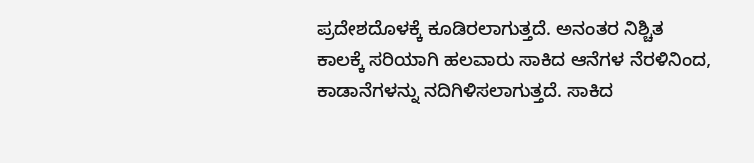ಪ್ರದೇಶದೊಳಕ್ಕೆ ಕೂಡಿರಲಾಗುತ್ತದೆ. ಅನಂತರ ನಿಶ್ಚಿತ ಕಾಲಕ್ಕೆ ಸರಿಯಾಗಿ ಹಲವಾರು ಸಾಕಿದ ಆನೆಗಳ ನೆರಳಿನಿಂದ, ಕಾಡಾನೆಗಳನ್ನು ನದಿಗಿಳಿಸಲಾಗುತ್ತದೆ. ಸಾಕಿದ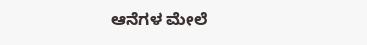ಆನೆಗಳ ಮೇಲೆ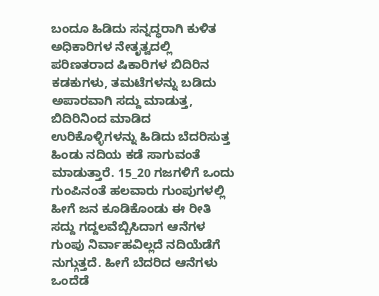ಬಂದೂ ಹಿಡಿದು ಸನ್ನದ್ಧರಾಗಿ ಕುಳಿತ ಅಧಿಕಾರಿಗಳ ನೇತೃತ್ವದಲ್ಲಿ ಪರಿಣತರಾದ ಷಿಕಾರಿಗಳ ಬಿದಿರಿನ ಕಡಕುಗಳು, ತಮಟೆಗಳನ್ನು ಬಡಿದು ಅಪಾರವಾಗಿ ಸದ್ದು ಮಾಡುತ್ತ, ಬಿದಿರಿನಿಂದ ಮಾಡಿದ ಉರಿಕೊಳ್ಳಿಗಳನ್ನು ಹಿಡಿದು ಬೆದರಿಸುತ್ತ ಹಿಂಡು ನದಿಯ ಕಡೆ ಸಾಗುವಂತೆ ಮಾಡುತ್ತಾರೆ. 15_20 ಗಜಗಳಿಗೆ ಒಂದು ಗುಂಪಿನಂತೆ ಹಲವಾರು ಗುಂಪುಗಳಲ್ಲಿ ಹೀಗೆ ಜನ ಕೂಡಿಕೊಂಡು ಈ ರೀತಿ ಸದ್ದು ಗದ್ದಲವೆಬ್ಬಿಸಿದಾಗ ಆನೆಗಳ ಗುಂಪು ನಿರ್ವಾಹವಿಲ್ಲದೆ ನದಿಯೆಡೆಗೆ ನುಗ್ಗುತ್ತದೆ. ಹೀಗೆ ಬೆದರಿದ ಆನೆಗಳು ಒಂದೆಡೆ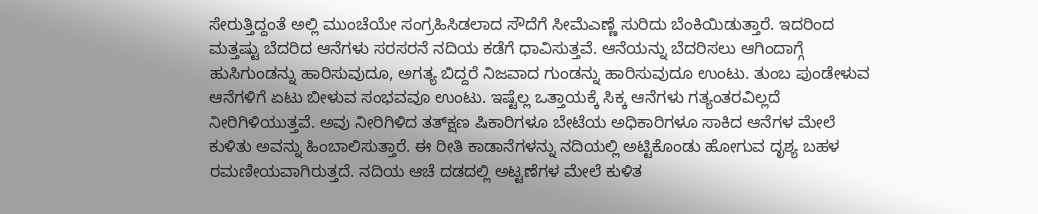ಸೇರುತ್ತಿದ್ದಂತೆ ಅಲ್ಲಿ ಮುಂಚೆಯೇ ಸಂಗ್ರಹಿಸಿಡಲಾದ ಸೌದೆಗೆ ಸೀಮೆಎಣ್ಣೆ ಸುರಿದು ಬೆಂಕಿಯಿಡುತ್ತಾರೆ. ಇದರಿಂದ ಮತ್ತಷ್ಟು ಬೆದರಿದ ಆನೆಗಳು ಸರಸರನೆ ನದಿಯ ಕಡೆಗೆ ಧಾವಿಸುತ್ತವೆ. ಆನೆಯನ್ನು ಬೆದರಿಸಲು ಆಗಿಂದಾಗ್ಗೆ ಹುಸಿಗುಂಡನ್ನು ಹಾರಿಸುವುದೂ, ಅಗತ್ಯ ಬಿದ್ದರೆ ನಿಜವಾದ ಗುಂಡನ್ನು ಹಾರಿಸುವುದೂ ಉಂಟು. ತುಂಬ ಪುಂಡೇಳುವ ಆನೆಗಳಿಗೆ ಏಟು ಬೀಳುವ ಸಂಭವವೂ ಉಂಟು. ಇಷ್ಟೆಲ್ಲ ಒತ್ತಾಯಕ್ಕೆ ಸಿಕ್ಕ ಆನೆಗಳು ಗತ್ಯಂತರವಿಲ್ಲದೆ ನೀರಿಗಿಳಿಯುತ್ತವೆ. ಅವು ನೀರಿಗಿಳಿದ ತತ್‍ಕ್ಷಣ ಷಿಕಾರಿಗಳೂ ಬೇಟೆಯ ಅಧಿಕಾರಿಗಳೂ ಸಾಕಿದ ಆನೆಗಳ ಮೇಲೆ ಕುಳಿತು ಅವನ್ನು ಹಿಂಬಾಲಿಸುತ್ತಾರೆ. ಈ ರೀತಿ ಕಾಡಾನೆಗಳನ್ನು ನದಿಯಲ್ಲಿ ಅಟ್ಟಿಕೊಂಡು ಹೋಗುವ ದೃಶ್ಯ ಬಹಳ ರಮಣೀಯವಾಗಿರುತ್ತದೆ. ನದಿಯ ಆಚೆ ದಡದಲ್ಲಿ ಅಟ್ಟಣೆಗಳ ಮೇಲೆ ಕುಳಿತ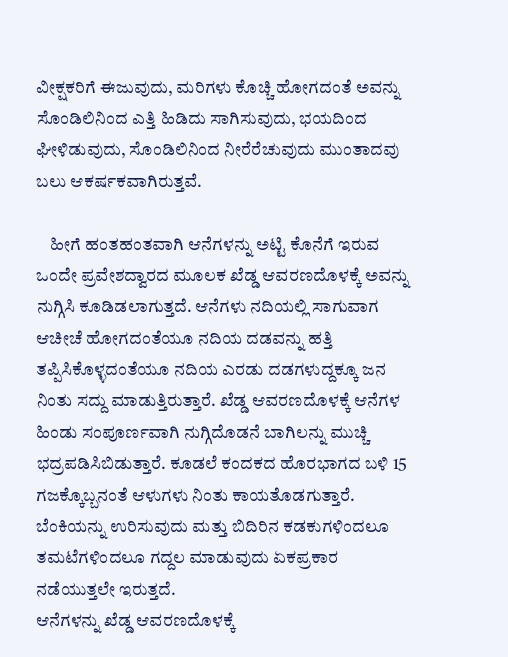ವೀಕ್ಷಕರಿಗೆ ಈಜುವುದು, ಮರಿಗಳು ಕೊಚ್ಚಿ ಹೋಗದಂತೆ ಅವನ್ನು ಸೊಂಡಿಲಿನಿಂದ ಎತ್ತಿ ಹಿಡಿದು ಸಾಗಿಸುವುದು, ಭಯದಿಂದ ಘೀಳಿಡುವುದು, ಸೊಂಡಿಲಿನಿಂದ ನೀರೆರೆಚುವುದು ಮುಂತಾದವು ಬಲು ಆಕರ್ಷಕವಾಗಿರುತ್ತವೆ.

    ಹೀಗೆ ಹಂತಹಂತವಾಗಿ ಆನೆಗಳನ್ನು ಅಟ್ಟಿ ಕೊನೆಗೆ ಇರುವ ಒಂದೇ ಪ್ರವೇಶದ್ವಾರದ ಮೂಲಕ ಖೆಡ್ಡ ಆವರಣದೊಳಕ್ಕೆ ಅವನ್ನು ನುಗ್ಗಿಸಿ ಕೂಡಿಡಲಾಗುತ್ತದೆ. ಆನೆಗಳು ನದಿಯಲ್ಲಿ ಸಾಗುವಾಗ ಆಚೀಚೆ ಹೋಗದಂತೆಯೂ ನದಿಯ ದಡವನ್ನು ಹತ್ತಿ ತಪ್ಪಿಸಿಕೊಳ್ಳದಂತೆಯೂ ನದಿಯ ಎರಡು ದಡಗಳುದ್ದಕ್ಕೂ ಜನ ನಿಂತು ಸದ್ದು ಮಾಡುತ್ತಿರುತ್ತಾರೆ. ಖೆಡ್ಡ ಆವರಣದೊಳಕ್ಕೆ ಆನೆಗಳ ಹಿಂಡು ಸಂಪೂರ್ಣವಾಗಿ ನುಗ್ಗಿದೊಡನೆ ಬಾಗಿಲನ್ನು ಮುಚ್ಚಿ ಭದ್ರಪಡಿಸಿಬಿಡುತ್ತಾರೆ. ಕೂಡಲೆ ಕಂದಕದ ಹೊರಭಾಗದ ಬಳಿ 15 ಗಜಕ್ಕೊಬ್ಬನಂತೆ ಆಳುಗಳು ನಿಂತು ಕಾಯತೊಡಗುತ್ತಾರೆ. ಬೆಂಕಿಯನ್ನು ಉರಿಸುವುದು ಮತ್ತು ಬಿದಿರಿನ ಕಡಕುಗಳಿಂದಲೂ ತಮಟೆಗಳಿಂದಲೂ ಗದ್ದಲ ಮಾಡುವುದು ಏಕಪ್ರಕಾರ ನಡೆಯುತ್ತಲೇ ಇರುತ್ತದೆ.
ಆನೆಗಳನ್ನು ಖೆಡ್ಡ ಆವರಣದೊಳಕ್ಕೆ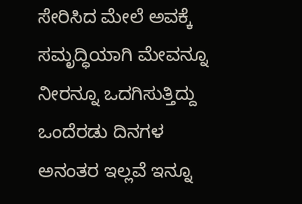ಸೇರಿಸಿದ ಮೇಲೆ ಅವಕ್ಕೆ ಸಮೃದ್ಧಿಯಾಗಿ ಮೇವನ್ನೂ ನೀರನ್ನೂ ಒದಗಿಸುತ್ತಿದ್ದು ಒಂದೆರಡು ದಿನಗಳ ಅನಂತರ ಇಲ್ಲವೆ ಇನ್ನೂ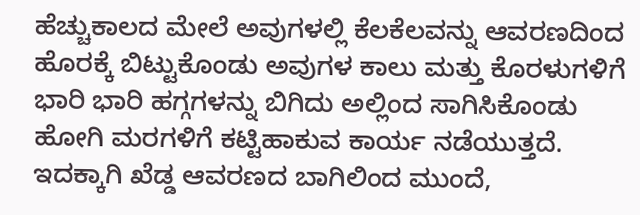ಹೆಚ್ಚುಕಾಲದ ಮೇಲೆ ಅವುಗಳಲ್ಲಿ ಕೆಲಕೆಲವನ್ನು ಆವರಣದಿಂದ ಹೊರಕ್ಕೆ ಬಿಟ್ಟುಕೊಂಡು ಅವುಗಳ ಕಾಲು ಮತ್ತು ಕೊರಳುಗಳಿಗೆ ಭಾರಿ ಭಾರಿ ಹಗ್ಗಗಳನ್ನು ಬಿಗಿದು ಅಲ್ಲಿಂದ ಸಾಗಿಸಿಕೊಂಡು ಹೋಗಿ ಮರಗಳಿಗೆ ಕಟ್ಟಿಹಾಕುವ ಕಾರ್ಯ ನಡೆಯುತ್ತದೆ. ಇದಕ್ಕಾಗಿ ಖೆಡ್ಡ ಆವರಣದ ಬಾಗಿಲಿಂದ ಮುಂದೆ,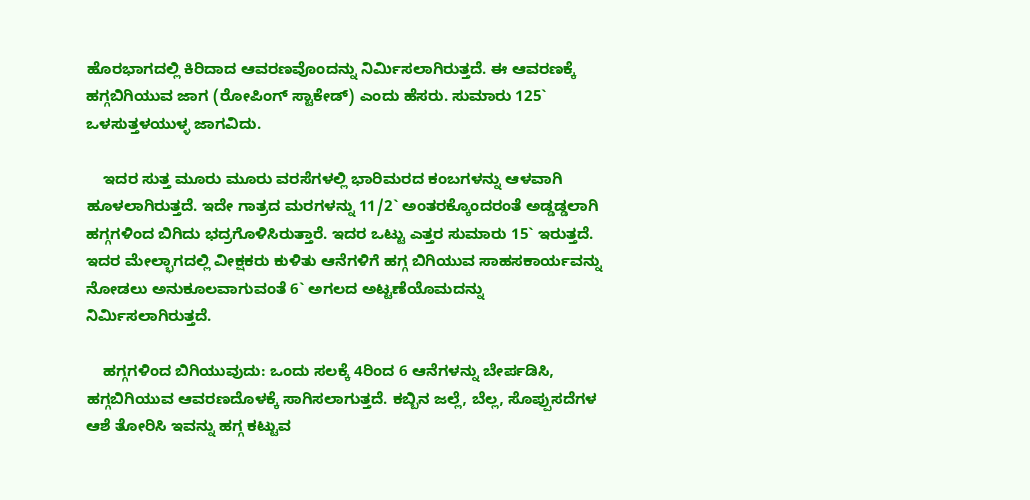ಹೊರಭಾಗದಲ್ಲಿ ಕಿರಿದಾದ ಆವರಣವೊಂದನ್ನು ನಿರ್ಮಿಸಲಾಗಿರುತ್ತದೆ. ಈ ಆವರಣಕ್ಕೆ ಹಗ್ಗಬಿಗಿಯುವ ಜಾಗ (ರೋಪಿಂಗ್ ಸ್ಟಾಕೇಡ್) ಎಂದು ಹೆಸರು. ಸುಮಾರು 125` ಒಳಸುತ್ತಳಯುಳ್ಳ ಜಾಗವಿದು.

    ಇದರ ಸುತ್ತ ಮೂರು ಮೂರು ವರಸೆಗಳಲ್ಲಿ ಭಾರಿಮರದ ಕಂಬಗಳನ್ನು ಆಳವಾಗಿ ಹೂಳಲಾಗಿರುತ್ತದೆ. ಇದೇ ಗಾತ್ರದ ಮರಗಳನ್ನು 11/2` ಅಂತರಕ್ಕೊಂದರಂತೆ ಅಡ್ಡಡ್ಡಲಾಗಿ ಹಗ್ಗಗಳಿಂದ ಬಿಗಿದು ಭದ್ರಗೊಳಿಸಿರುತ್ತಾರೆ. ಇದರ ಒಟ್ಟು ಎತ್ತರ ಸುಮಾರು 15` ಇರುತ್ತದೆ. ಇದರ ಮೇಲ್ಭಾಗದಲ್ಲಿ ವೀಕ್ಷಕರು ಕುಳಿತು ಆನೆಗಳಿಗೆ ಹಗ್ಗ ಬಿಗಿಯುವ ಸಾಹಸಕಾರ್ಯವನ್ನು ನೋಡಲು ಅನುಕೂಲವಾಗುವಂತೆ 6` ಅಗಲದ ಅಟ್ಟಣೆಯೊಮದನ್ನು ನಿರ್ಮಿಸಲಾಗಿರುತ್ತದೆ.

    ಹಗ್ಗಗಳಿಂದ ಬಿಗಿಯುವುದು: ಒಂದು ಸಲಕ್ಕೆ 4ರಿಂದ 6 ಆನೆಗಳನ್ನು ಬೇರ್ಪಡಿಸಿ, ಹಗ್ಗಬಿಗಿಯುವ ಆವರಣದೊಳಕ್ಕೆ ಸಾಗಿಸಲಾಗುತ್ತದೆ. ಕಬ್ಬಿನ ಜಲ್ಲೆ, ಬೆಲ್ಲ, ಸೊಪ್ಪುಸದೆಗಳ ಆಶೆ ತೋರಿಸಿ ಇವನ್ನು ಹಗ್ಗ ಕಟ್ಟುವ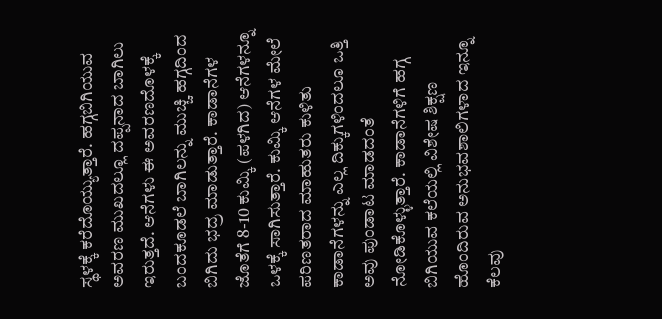ಸ್ಥಳಕ್ಕೆ ಕರೆದೊಯ್ಯುತ್ತಾರೆ. ಹಗ್ಗಬಿಗಿಯುವ ಅವರಣ ಮುಖದಲ್ಲೂ ದಪ್ಪನಾದ ಬಾಗಿಲು ಇರುತ್ತದೆ. ಆನೆಗಳು ಈ ಅವರಣದೊಳಕ್ಕೆ ಬಂದಕೂಡಲೆ ಬಾಗಿಲನ್ನು ಮುಚ್ಚಿ ಹಗ್ಗದಿಂದ ಬಿಗಿದು ಭದ್ರ ಮಾಡುತ್ತಾರೆ. ಕಾಡಾನೆಗಳ ಜೊತೆಗೆ 8-10 ಕುಮ್ಕಿ (ಪಳಗಿದ) ಆನೆಗಳನ್ನೂ ಒಳಕ್ಕೆ ಸಾಗಿಸುತ್ತಾರೆ. ಕುಮ್ಕಿ ಆನೆಗಳ ಮೇಲೆ ಪರಿಣತರಾದ ಮಾಹುತರು ಕುಳಿತು ಕಾಡಾನೆಗಳನ್ನು ಎಲ್ಲ ದಿಕ್ಕುಗಳಿಂದಲೂ ಒತ್ತಿ ಅವು ಪುಂಡಾಟ ಮಾಡದಂತೆ ನೋಡಿಕೊಳ್ಳುತ್ತಾರೆ. ಕಾಡಾನೆಗಳಿಗೆ ಹಗ್ಗ ಬಿಗಿಯುವ ಕಲೆಯಲ್ಲಿ ವಿಶೇಷ ಶಿಕ್ಷಣ ಹೊಂದಿರುವ ಅನುಭವಶಾಲಿಗಳಾದ ಇನ್ನೂ ಕೆಲವು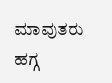ಮಾವುತರು ಹಗ್ಗ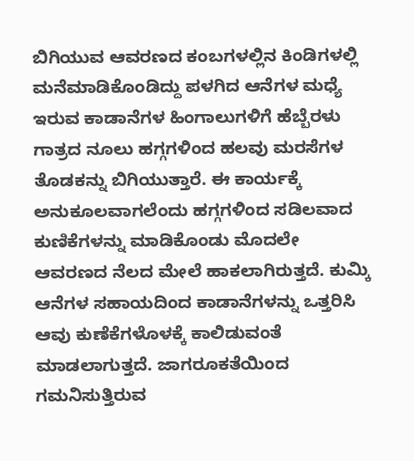ಬಿಗಿಯುವ ಆವರಣದ ಕಂಬಗಳಲ್ಲಿನ ಕಿಂಡಿಗಳಲ್ಲಿ ಮನೆಮಾಡಿಕೊಂಡಿದ್ದು ಪಳಗಿದ ಆನೆಗಳ ಮಧ್ಯೆ ಇರುವ ಕಾಡಾನೆಗಳ ಹಿಂಗಾಲುಗಳಿಗೆ ಹೆಬ್ಬೆರಳು ಗಾತ್ರದ ನೂಲು ಹಗ್ಗಗಳಿಂದ ಹಲವು ಮರಸೆಗಳ ತೊಡಕನ್ನು ಬಿಗಿಯುತ್ತಾರೆ. ಈ ಕಾರ್ಯಕ್ಕೆ ಅನುಕೂಲವಾಗಲೆಂದು ಹಗ್ಗಗಳಿಂದ ಸಡಿಲವಾದ ಕುಣಿಕೆಗಳನ್ನು ಮಾಡಿಕೊಂಡು ಮೊದಲೇ ಆವರಣದ ನೆಲದ ಮೇಲೆ ಹಾಕಲಾಗಿರುತ್ತದೆ. ಕುಮ್ಕಿ ಆನೆಗಳ ಸಹಾಯದಿಂದ ಕಾಡಾನೆಗಳನ್ನು ಒತ್ತರಿಸಿ ಆವು ಕುಣೆಕೆಗಳೊಳಕ್ಕೆ ಕಾಲಿಡುವಂತೆ ಮಾಡಲಾಗುತ್ತದೆ. ಜಾಗರೂಕತೆಯಿಂದ ಗಮನಿಸುತ್ತಿರುವ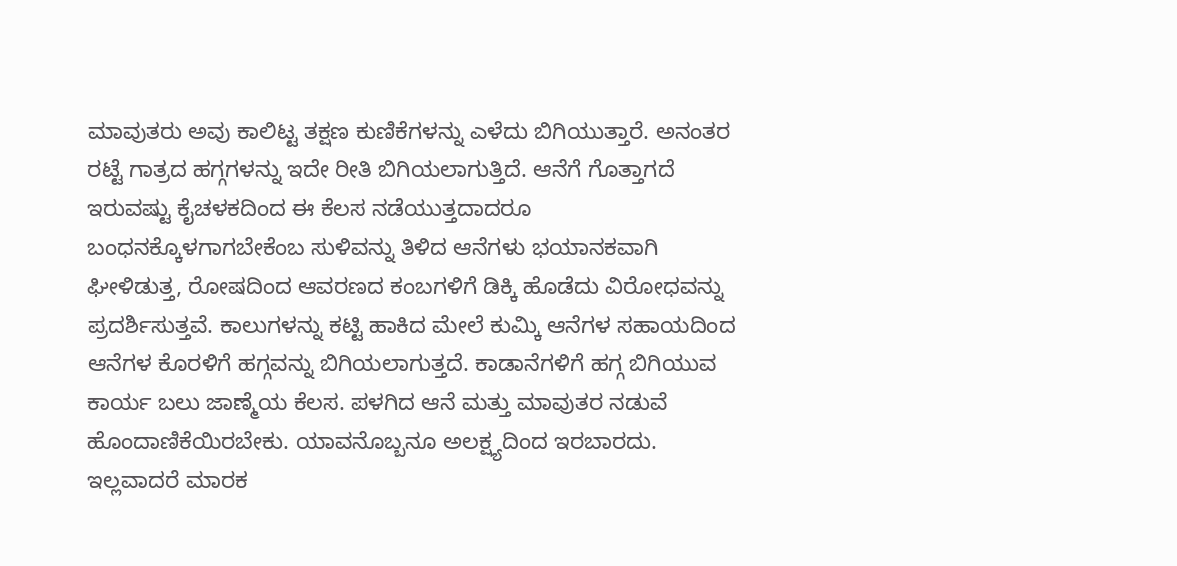ಮಾವುತರು ಅವು ಕಾಲಿಟ್ಟ ತಕ್ಷಣ ಕುಣಿಕೆಗಳನ್ನು ಎಳೆದು ಬಿಗಿಯುತ್ತಾರೆ. ಅನಂತರ ರಟ್ಟೆ ಗಾತ್ರದ ಹಗ್ಗಗಳನ್ನು ಇದೇ ರೀತಿ ಬಿಗಿಯಲಾಗುತ್ತಿದೆ. ಆನೆಗೆ ಗೊತ್ತಾಗದೆ ಇರುವಷ್ಟು ಕೈಚಳಕದಿಂದ ಈ ಕೆಲಸ ನಡೆಯುತ್ತದಾದರೂ ಬಂಧನಕ್ಕೊಳಗಾಗಬೇಕೆಂಬ ಸುಳಿವನ್ನು ತಿಳಿದ ಆನೆಗಳು ಭಯಾನಕವಾಗಿ ಘೀಳಿಡುತ್ತ, ರೋಷದಿಂದ ಆವರಣದ ಕಂಬಗಳಿಗೆ ಡಿಕ್ಕಿ ಹೊಡೆದು ವಿರೋಧವನ್ನು ಪ್ರದರ್ಶಿಸುತ್ತವೆ. ಕಾಲುಗಳನ್ನು ಕಟ್ಟಿ ಹಾಕಿದ ಮೇಲೆ ಕುಮ್ಕಿ ಆನೆಗಳ ಸಹಾಯದಿಂದ ಆನೆಗಳ ಕೊರಳಿಗೆ ಹಗ್ಗವನ್ನು ಬಿಗಿಯಲಾಗುತ್ತದೆ. ಕಾಡಾನೆಗಳಿಗೆ ಹಗ್ಗ ಬಿಗಿಯುವ ಕಾರ್ಯ ಬಲು ಜಾಣ್ಮೆಯ ಕೆಲಸ. ಪಳಗಿದ ಆನೆ ಮತ್ತು ಮಾವುತರ ನಡುವೆ ಹೊಂದಾಣಿಕೆಯಿರಬೇಕು. ಯಾವನೊಬ್ಬನೂ ಅಲಕ್ಷ್ಯದಿಂದ ಇರಬಾರದು. ಇಲ್ಲವಾದರೆ ಮಾರಕ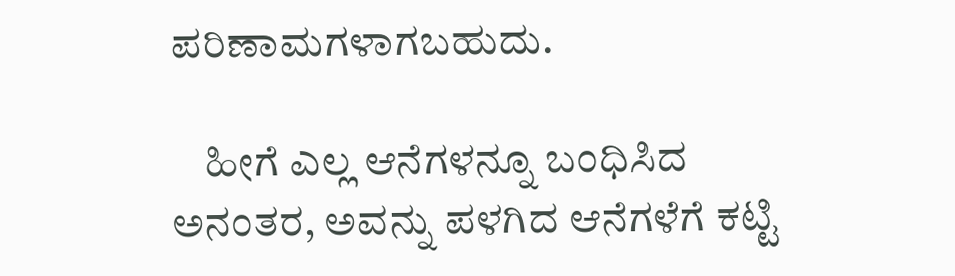ಪರಿಣಾಮಗಳಾಗಬಹುದು.

    ಹೀಗೆ ಎಲ್ಲ ಆನೆಗಳನ್ನೂ ಬಂಧಿಸಿದ ಅನಂತರ, ಅವನ್ನು ಪಳಗಿದ ಆನೆಗಳೆಗೆ ಕಟ್ಟಿ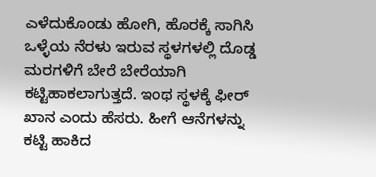ಎಳೆದುಕೊಂಡು ಹೋಗಿ, ಹೊರಕ್ಕೆ ಸಾಗಿಸಿ ಒಳ್ಳೆಯ ನೆರಳು ಇರುವ ಸ್ಥಳಗಳಲ್ಲಿ ದೊಡ್ಡ ಮರಗಳಿಗೆ ಬೇರೆ ಬೇರೆಯಾಗಿ ಕಟ್ಟಿಹಾಕಲಾಗುತ್ತದೆ. ಇಂಥ ಸ್ಥಳಕ್ಕೆ ಫೀರ್ ಖಾನ ಎಂದು ಹೆಸರು. ಹೀಗೆ ಆನೆಗಳನ್ನು ಕಟ್ಟಿ ಹಾಕಿದ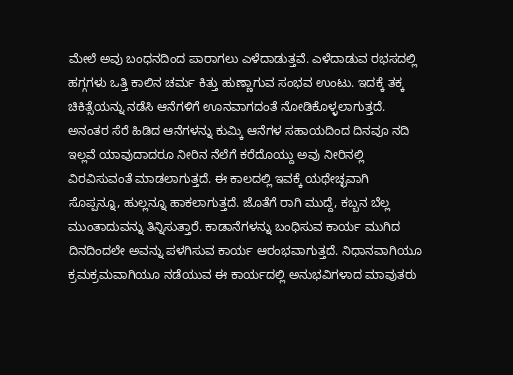ಮೇಲೆ ಅವು ಬಂಧನದಿಂದ ಪಾರಾಗಲು ಎಳೆದಾಡುತ್ತವೆ. ಎಳೆದಾಡುವ ರಭಸದಲ್ಲಿ ಹಗ್ಗಗಳು ಒತ್ತಿ ಕಾಲಿನ ಚರ್ಮ ಕಿತ್ತು ಹುಣ್ಣಾಗುವ ಸಂಭವ ಉಂಟು. ಇದಕ್ಕೆ ತಕ್ಕ ಚಿಕಿತ್ಸೆಯನ್ನು ನಡೆಸಿ ಆನೆಗಳಿಗೆ ಊನವಾಗದಂತೆ ನೋಡಿಕೊಳ್ಳಲಾಗುತ್ತದೆ. ಅನಂತರ ಸೆರೆ ಹಿಡಿದ ಆನೆಗಳನ್ನು ಕುಮ್ಕಿ ಆನೆಗಳ ಸಹಾಯದಿಂದ ದಿನವೂ ನದಿ ಇಲ್ಲವೆ ಯಾವುದಾದರೂ ನೀರಿನ ನೆಲೆಗೆ ಕರೆದೊಯ್ದು ಅವು ನೀರಿನಲ್ಲಿ ವಿರವಿಸುವಂತೆ ಮಾಡಲಾಗುತ್ತದೆ. ಈ ಕಾಲದಲ್ಲಿ ಇವಕ್ಕೆ ಯಥೇಚ್ಛವಾಗಿ ಸೊಪ್ಪನ್ನೂ, ಹುಲ್ಲನ್ನೂ ಹಾಕಲಾಗುತ್ತದೆ. ಜೊತೆಗೆ ರಾಗಿ ಮುದ್ದೆ, ಕಬ್ಬನ ಬೆಲ್ಲ ಮುಂತಾದುವನ್ನು ತಿನ್ನಿಸುತ್ತಾರೆ. ಕಾಡಾನೆಗಳನ್ನು ಬಂಧಿಸುವ ಕಾರ್ಯ ಮುಗಿದ ದಿನದಿಂದಲೇ ಅವನ್ನು ಪಳಗಿಸುವ ಕಾರ್ಯ ಆರಂಭವಾಗುತ್ತದೆ. ನಿಧಾನವಾಗಿಯೂ ಕ್ರಮಕ್ರಮವಾಗಿಯೂ ನಡೆಯುವ ಈ ಕಾರ್ಯದಲ್ಲಿ ಅನುಭವಿಗಳಾದ ಮಾವುತರು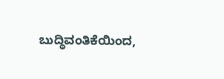ಬುದ್ಧಿವಂತಿಕೆಯಿಂದ,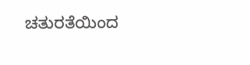ಚತುರತೆಯಿಂದ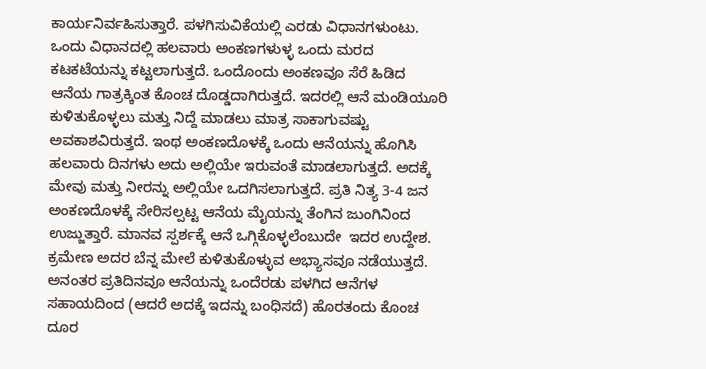ಕಾರ್ಯನಿರ್ವಹಿಸುತ್ತಾರೆ. ಪಳಗಿಸುವಿಕೆಯಲ್ಲಿ ಎರಡು ವಿಧಾನಗಳುಂಟು. ಒಂದು ವಿಧಾನದಲ್ಲಿ ಹಲವಾರು ಅಂಕಣಗಳುಳ್ಳ ಒಂದು ಮರದ ಕಟಕಟೆಯನ್ನು ಕಟ್ಟಲಾಗುತ್ತದೆ. ಒಂದೊಂದು ಅಂಕಣವೂ ಸೆರೆ ಹಿಡಿದ ಆನೆಯ ಗಾತ್ರಕ್ಕಿಂತ ಕೊಂಚ ದೊಡ್ಡದಾಗಿರುತ್ತದೆ. ಇದರಲ್ಲಿ ಆನೆ ಮಂಡಿಯೂರಿ ಕುಳಿತುಕೊಳ್ಳಲು ಮತ್ತು ನಿದ್ದೆ ಮಾಡಲು ಮಾತ್ರ ಸಾಕಾಗುವಷ್ಟು ಅವಕಾಶವಿರುತ್ತದೆ. ಇಂಥ ಅಂಕಣದೊಳಕ್ಕೆ ಒಂದು ಆನೆಯನ್ನು ಹೊಗಿಸಿ ಹಲವಾರು ದಿನಗಳು ಅದು ಅಲ್ಲಿಯೇ ಇರುವಂತೆ ಮಾಡಲಾಗುತ್ತದೆ. ಅದಕ್ಕೆ ಮೇವು ಮತ್ತು ನೀರನ್ನು ಅಲ್ಲಿಯೇ ಒದಗಿಸಲಾಗುತ್ತದೆ. ಪ್ರತಿ ನಿತ್ಯ 3-4 ಜನ ಅಂಕಣದೊಳಕ್ಕೆ ಸೇರಿಸಲ್ಪಟ್ಟ ಆನೆಯ ಮೈಯನ್ನು ತೆಂಗಿನ ಜುಂಗಿನಿಂದ ಉಜ್ಜುತ್ತಾರೆ. ಮಾನವ ಸ್ಪರ್ಶಕ್ಕೆ ಆನೆ ಒಗ್ಗಿಕೊಳ್ಳಲೆಂಬುದೇ  ಇದರ ಉದ್ದೇಶ. ಕ್ರಮೇಣ ಅದರ ಬೆನ್ನ ಮೇಲೆ ಕುಳಿತುಕೊಳ್ಳುವ ಅಭ್ಯಾಸವೂ ನಡೆಯುತ್ತದೆ. ಅನಂತರ ಪ್ರತಿದಿನವೂ ಆನೆಯನ್ನು ಒಂದೆರಡು ಪಳಗಿದ ಆನೆಗಳ ಸಹಾಯದಿಂದ (ಆದರೆ ಅದಕ್ಕೆ ಇದನ್ನು ಬಂಧಿಸದೆ) ಹೊರತಂದು ಕೊಂಚ ದೂರ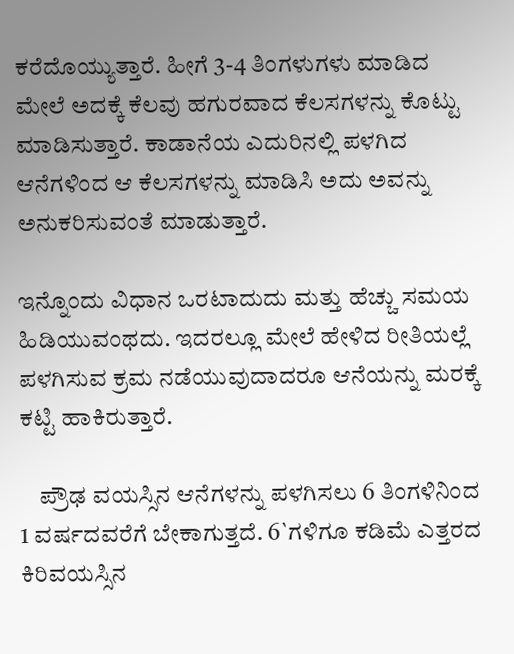ಕರೆದೊಯ್ಯುತ್ತಾರೆ. ಹೀಗೆ 3-4 ತಿಂಗಳುಗಳು ಮಾಡಿದ ಮೇಲೆ ಅದಕ್ಕೆ ಕೆಲವು ಹಗುರವಾದ ಕೆಲಸಗಳನ್ನು ಕೊಟ್ಟು ಮಾಡಿಸುತ್ತಾರೆ. ಕಾಡಾನೆಯ ಎದುರಿನಲ್ಲಿ ಪಳಗಿದ ಆನೆಗಳಿಂದ ಆ ಕೆಲಸಗಳನ್ನು ಮಾಡಿಸಿ ಅದು ಅವನ್ನು ಅನುಕರಿಸುವಂತೆ ಮಾಡುತ್ತಾರೆ.

ಇನ್ನೊಂದು ವಿಧಾನ ಒರಟಾದುದು ಮತ್ತು ಹೆಚ್ಚು ಸಮಯ ಹಿಡಿಯುವಂಥದು. ಇದರಲ್ಲೂ ಮೇಲೆ ಹೇಳಿದ ರೀತಿಯಲ್ಲೆ ಪಳಗಿಸುವ ಕ್ರಮ ನಡೆಯುವುದಾದರೂ ಆನೆಯನ್ನು ಮರಕ್ಕೆ ಕಟ್ಟಿ ಹಾಕಿರುತ್ತಾರೆ.

    ಪ್ರೌಢ ವಯಸ್ಸಿನ ಆನೆಗಳನ್ನು ಪಳಗಿಸಲು 6 ತಿಂಗಳಿನಿಂದ 1 ವರ್ಷದವರೆಗೆ ಬೇಕಾಗುತ್ತದೆ. 6`ಗಳಿಗೂ ಕಡಿಮೆ ಎತ್ತರದ ಕಿರಿವಯಸ್ಸಿನ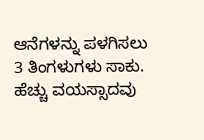ಆನೆಗಳನ್ನು ಪಳಗಿಸಲು 3 ತಿಂಗಳುಗಳು ಸಾಕು. ಹೆಚ್ಚು ವಯಸ್ಸಾದವು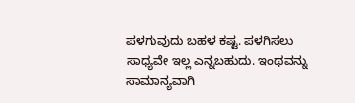ಪಳಗುವುದು ಬಹಳ ಕಷ್ಟ. ಪಳಗಿಸಲು ಸಾಧ್ಯವೇ ಇಲ್ಲ ಎನ್ನಬಹುದು. ಇಂಥವನ್ನು ಸಾಮಾನ್ಯವಾಗಿ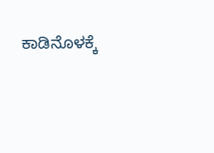ಕಾಡಿನೊಳಕ್ಕೆ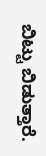ಬಿಟ್ಟು ಬಿಡುತ್ತಾರೆ.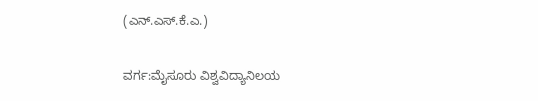(ಎನ್.ಎಸ್.ಕೆ.ಎ.)

ವರ್ಗ:ಮೈಸೂರು ವಿಶ್ವವಿದ್ಯಾನಿಲಯ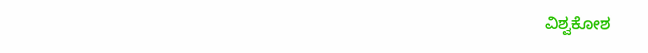ವಿಶ್ವಕೋಶ